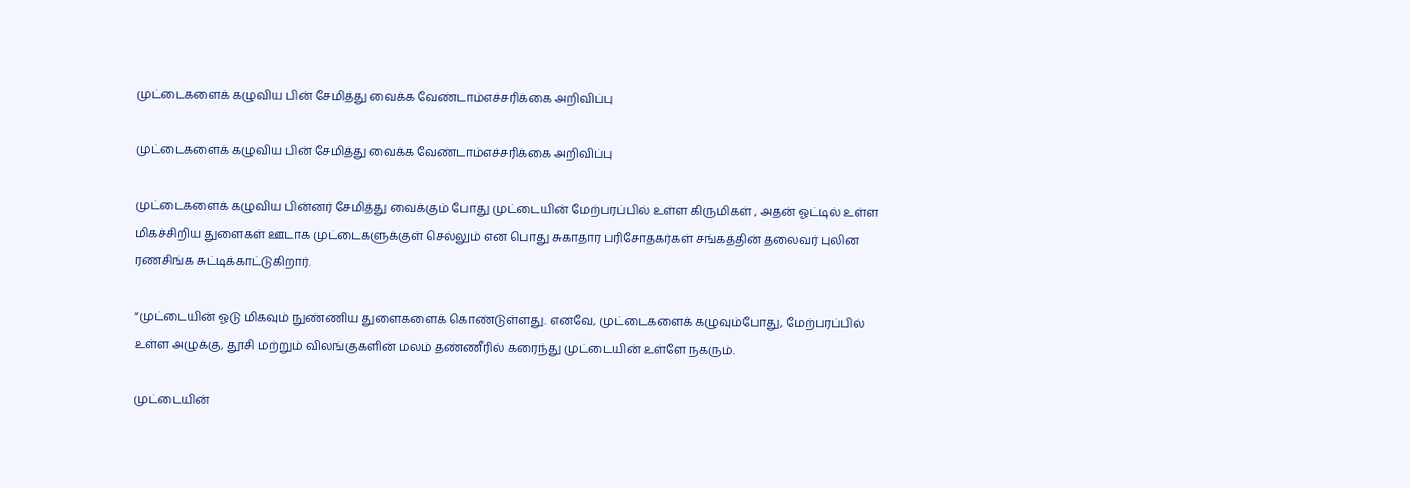முட்டைகளைக் கழுவிய பின் சேமித்து வைக்க வேண்டாம்எச்சரிக்கை அறிவிப்பு

முட்டைகளைக் கழுவிய பின் சேமித்து வைக்க வேண்டாம்எச்சரிக்கை அறிவிப்பு

முட்டைகளைக் கழுவிய பின்னர் சேமித்து வைக்கும் போது முட்டையின் மேற்பரப்பில் உள்ள கிருமிகள் , அதன் ஓட்டில் உள்ள மிகச்சிறிய துளைகள் ஊடாக முட்டைகளுக்குள் செல்லும் என பொது சுகாதார பரிசோதகர்கள் சங்கத்தின் தலைவர் புலின ரணசிங்க சுட்டிக்காட்டுகிறார்.

“முட்டையின் ஓடு மிகவும் நுண்ணிய துளைகளைக் கொண்டுள்ளது. எனவே, முட்டைகளைக் கழுவும்போது, மேற்பரப்பில் உள்ள அழுக்கு, தூசி மற்றும் விலங்குகளின் மலம் தண்ணீரில் கரைந்து முட்டையின் உள்ளே நகரும்.

முட்டையின்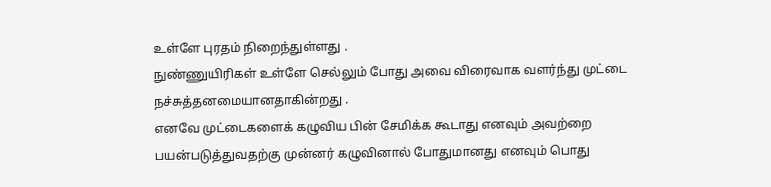உள்ளே புரதம் நிறைந்துள்ளது .
நுண்ணுயிரிகள் உள்ளே செல்லும் போது அவை விரைவாக வளர்ந்து முட்டை நச்சுத்தனமையானதாகின்றது .
எனவே முட்டைகளைக் கழுவிய பின் சேமிக்க கூடாது எனவும் அவற்றை
பயன்படுத்துவதற்கு முன்னர் கழுவினால் போதுமானது எனவும் பொது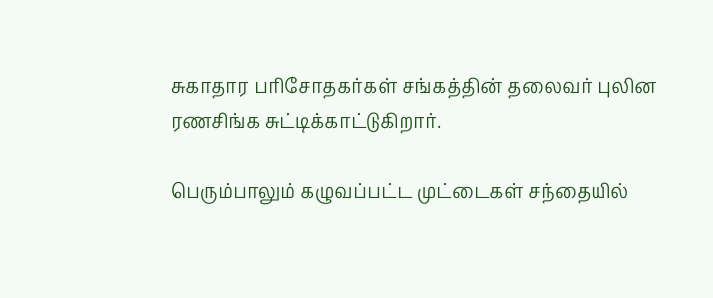சுகாதார பரிசோதகர்கள் சங்கத்தின் தலைவர் புலின ரணசிங்க சுட்டிக்காட்டுகிறார்.

பெரும்பாலும் கழுவப்பட்ட முட்டைகள் சந்தையில்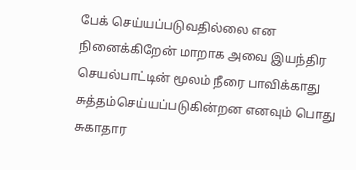பேக் செய்யப்படுவதில்லை என நினைக்கிறேன் மாறாக அவை இயந்திர செயல்பாட்டின் மூலம் நீரை பாவிக்காது சுத்தம்செய்யப்படுகின்றன எனவும் பொது சுகாதார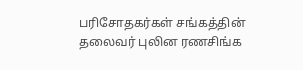பரிசோதகர்கள் சங்கத்தின் தலைவர் புலின ரணசிங்க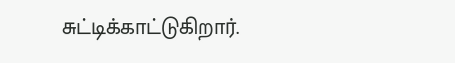சுட்டிக்காட்டுகிறார்.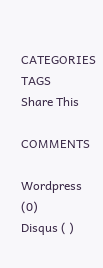CATEGORIES
TAGS
Share This

COMMENTS

Wordpress (0)
Disqus ( )